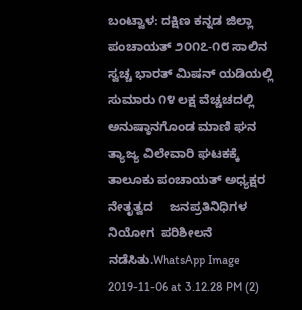ಬಂಟ್ವಾಳ: ದಕ್ಷಿಣ ಕನ್ನಡ ಜಿಲ್ಲಾ  ಪಂಚಾಯತ್ ೨೦೧೭-೧೮ ಸಾಲಿನ ಸ್ವಚ್ಚ ಭಾರತ್ ಮಿಷನ್ ಯಡಿಯಲ್ಲಿ ಸುಮಾರು ೧೪ ಲಕ್ಷ ವೆಚ್ಚಚದಲ್ಲಿ  ಅನುಷ್ಠಾನಗೊಂಡ ಮಾಣಿ ಘನ ತ್ಯಾಜ್ಯ ವಿಲೇವಾರಿ ಘಟಕಕ್ಕೆ ತಾಲೂಕು ಪಂಚಾಯತ್ ಅಧ್ಯಕ್ಷರ ನೇತೃತ್ವದ     ಜನಪ್ರತಿನಿಧಿಗಳ ನಿಯೋಗ  ಪರಿಶೀಲನೆ ನಡೆಸಿತು.WhatsApp Image 2019-11-06 at 3.12.28 PM (2)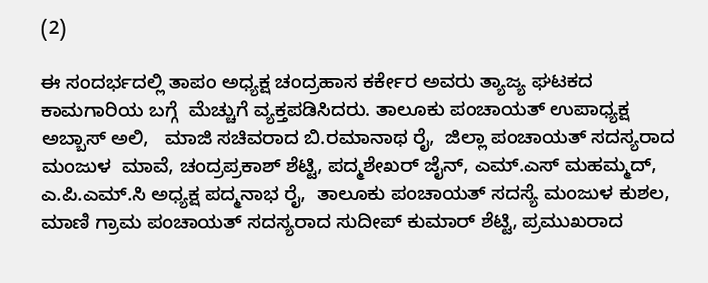(2)

ಈ ಸಂದರ್ಭದಲ್ಲಿ ತಾಪಂ ಅಧ್ಯಕ್ಷ ಚಂದ್ರಹಾಸ ಕರ್ಕೇರ ಅವರು ತ್ಯಾಜ್ಯ ಘಟಕದ ಕಾಮಗಾರಿಯ ಬಗ್ಗೆ  ಮೆಚ್ಚುಗೆ ವ್ಯಕ್ತಪಡಿಸಿದರು. ತಾಲೂಕು ಪಂಚಾಯತ್ ಉಪಾಧ್ಯಕ್ಷ  ಅಬ್ಬಾಸ್ ಅಲಿ,   ಮಾಜಿ ಸಚಿವರಾದ ಬಿ.ರಮಾನಾಥ ರೈ,  ಜಿಲ್ಲಾ ಪಂಚಾಯತ್ ಸದಸ್ಯರಾದ ಮಂಜುಳ  ಮಾವೆ, ಚಂದ್ರಪ್ರಕಾಶ್ ಶೆಟ್ಟಿ, ಪದ್ಮಶೇಖರ್ ಜೈನ್, ಎಮ್.ಎಸ್ ಮಹಮ್ಮದ್, ಎ.ಪಿ.ಎಮ್.ಸಿ ಅಧ್ಯಕ್ಷ ಪದ್ಮನಾಭ ರೈ,  ತಾಲೂಕು ಪಂಚಾಯತ್ ಸದಸ್ಯೆ ಮಂಜುಳ ಕುಶಲ, ಮಾಣಿ ಗ್ರಾಮ ಪಂಚಾಯತ್ ಸದಸ್ಯರಾದ ಸುದೀಪ್ ಕುಮಾರ್ ಶೆಟ್ಟಿ, ಪ್ರಮುಖರಾದ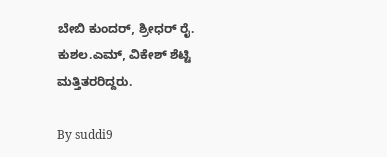ಬೇಬಿ ಕುಂದರ್, ಶ್ರೀಧರ್ ರೈ. ಕುಶಲ.ಎಮ್, ವಿಕೇಶ್ ಶೆಟ್ಟಿ ಮತ್ತಿತರರಿದ್ದರು.

By suddi9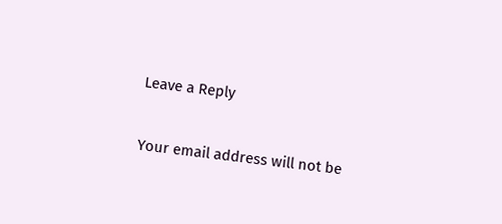Leave a Reply

Your email address will not be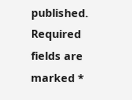published. Required fields are marked *